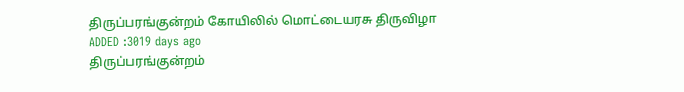திருப்பரங்குன்றம் கோயிலில் மொட்டையரசு திருவிழா
ADDED :3019 days ago
திருப்பரங்குன்றம்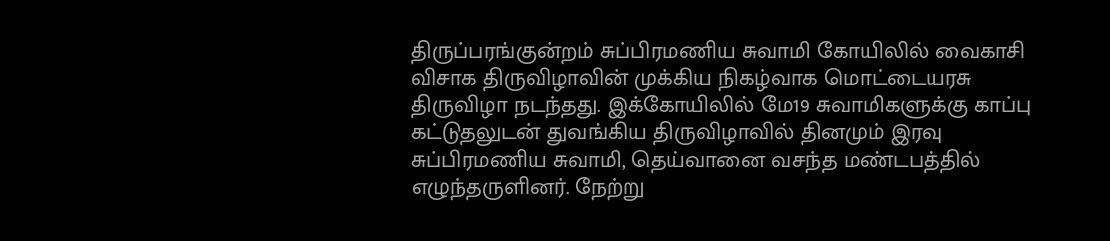திருப்பரங்குன்றம் சுப்பிரமணிய சுவாமி கோயிலில் வைகாசி விசாக திருவிழாவின் முக்கிய நிகழ்வாக மொட்டையரசு திருவிழா நடந்தது. இக்கோயிலில் மே19 சுவாமிகளுக்கு காப்பு கட்டுதலுடன் துவங்கிய திருவிழாவில் தினமும் இரவு சுப்பிரமணிய சுவாமி, தெய்வானை வசந்த மண்டபத்தில் எழுந்தருளினர். நேற்று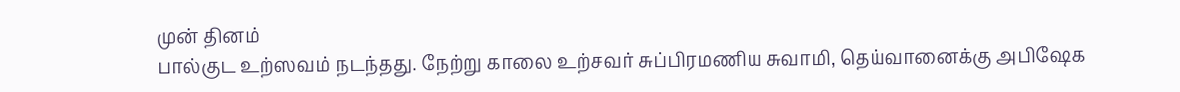முன் தினம்
பால்குட உற்ஸவம் நடந்தது. நேற்று காலை உற்சவர் சுப்பிரமணிய சுவாமி, தெய்வானைக்கு அபிஷேக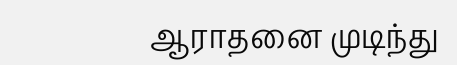ஆராதனை முடிந்து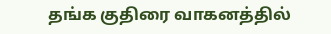தங்க குதிரை வாகனத்தில்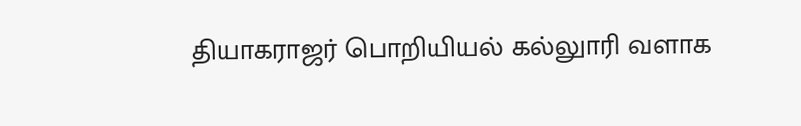தியாகராஜர் பொறியியல் கல்லுாரி வளாக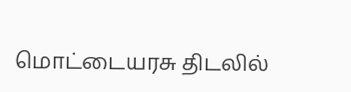மொட்டையரசு திடலில்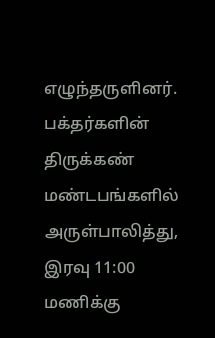எழுந்தருளினர். பக்தர்களின் திருக்கண் மண்டபங்களில் அருள்பாலித்து, இரவு 11:00 மணிக்கு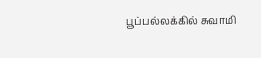பூப்பல்லக்கில் சுவாமி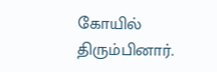கோயில் திரும்பினார்.